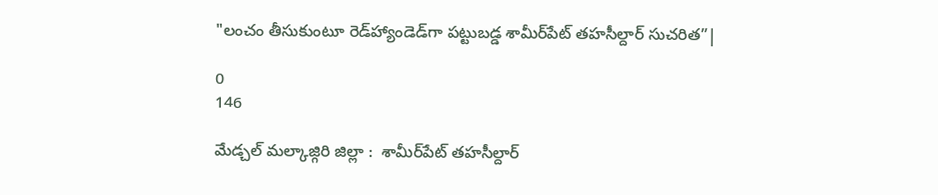"లంచం తీసుకుంటూ రెడ్‌హ్యాండెడ్‌గా పట్టుబడ్డ శామీర్‌పేట్ తహసీల్దార్ సుచరిత”|

0
146

మేడ్చల్ మల్కాజ్గిరి జిల్లా :  శామీర్‌పేట్ తహసీల్దార్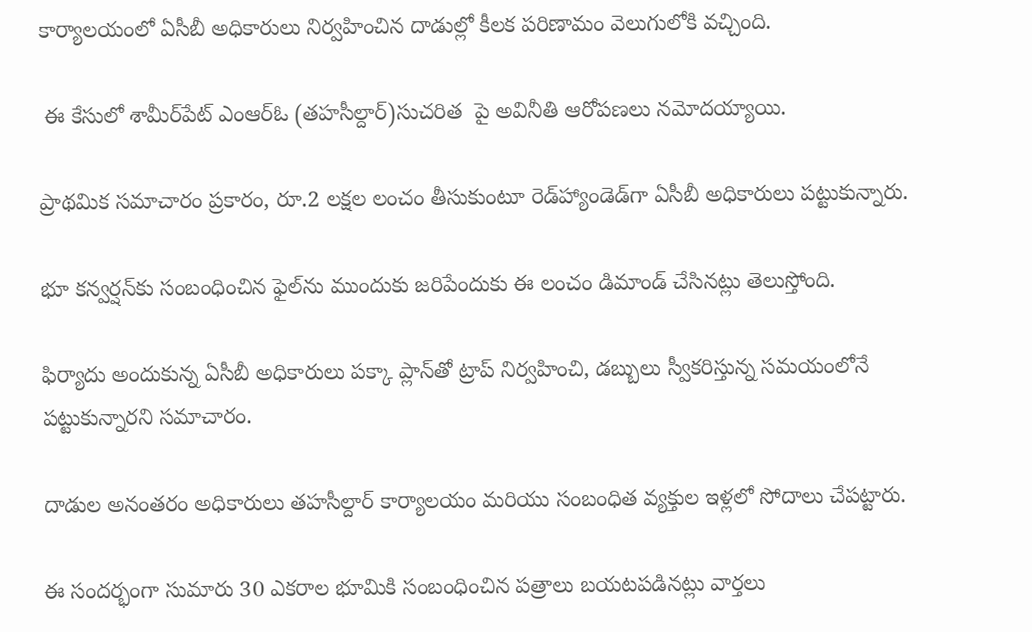కార్యాలయంలో ఏసీబీ అధికారులు నిర్వహించిన దాడుల్లో కీలక పరిణామం వెలుగులోకి వచ్చింది.

 ఈ కేసులో శామీర్‌పేట్ ఎంఆర్ఓ (తహసీల్దార్)సుచరిత  పై అవినీతి ఆరోపణలు నమోదయ్యాయి.

ప్రాథమిక సమాచారం ప్రకారం, రూ.2 లక్షల లంచం తీసుకుంటూ రెడ్‌హ్యాండెడ్‌గా ఏసీబీ అధికారులు పట్టుకున్నారు.

భూ కన్వర్షన్‌కు సంబంధించిన ఫైల్‌ను ముందుకు జరిపేందుకు ఈ లంచం డిమాండ్ చేసినట్లు తెలుస్తోంది.

ఫిర్యాదు అందుకున్న ఏసీబీ అధికారులు పక్కా ప్లాన్‌తో ట్రాప్ నిర్వహించి, డబ్బులు స్వీకరిస్తున్న సమయంలోనే పట్టుకున్నారని సమాచారం.

దాడుల అనంతరం అధికారులు తహసీల్దార్ కార్యాలయం మరియు సంబంధిత వ్యక్తుల ఇళ్లలో సోదాలు చేపట్టారు.

ఈ సందర్భంగా సుమారు 30 ఎకరాల భూమికి సంబంధించిన పత్రాలు బయటపడినట్లు వార్తలు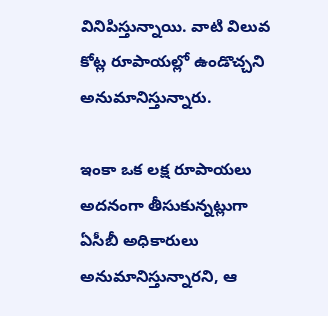వినిపిస్తున్నాయి. వాటి విలువ కోట్ల రూపాయల్లో ఉండొచ్చని అనుమానిస్తున్నారు.

ఇంకా ఒక లక్ష రూపాయలు అదనంగా తీసుకున్నట్లుగా ఏసీబీ అధికారులు అనుమానిస్తున్నారని, ఆ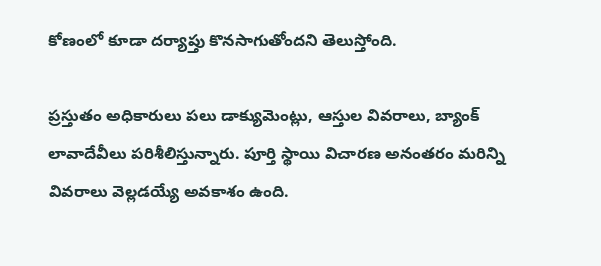కోణంలో కూడా దర్యాప్తు కొనసాగుతోందని తెలుస్తోంది.

ప్రస్తుతం అధికారులు పలు డాక్యుమెంట్లు, ఆస్తుల వివరాలు, బ్యాంక్ లావాదేవీలు పరిశీలిస్తున్నారు. పూర్తి స్థాయి విచారణ అనంతరం మరిన్ని వివరాలు వెల్లడయ్యే అవకాశం ఉంది.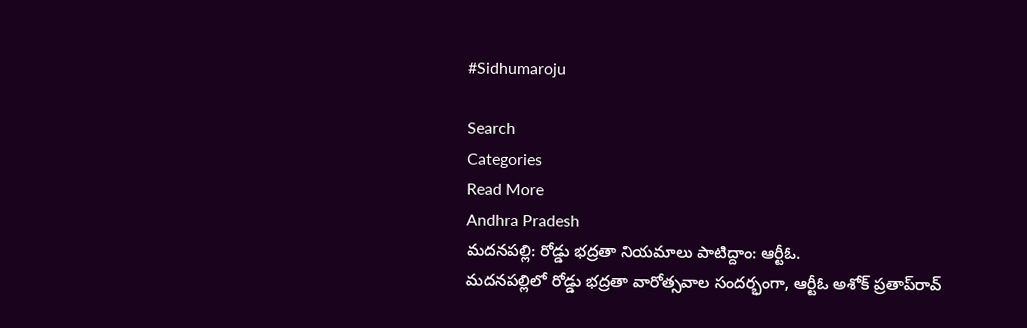#Sidhumaroju

Search
Categories
Read More
Andhra Pradesh
మదనపల్లి: రోడ్డు భద్రతా నియమాలు పాటిద్దాం: ఆర్టీఓ.
మదనపల్లిలో రోడ్డు భద్రతా వారోత్సవాల సందర్భంగా, ఆర్టీఓ అశోక్ ప్రతాప్‌రావ్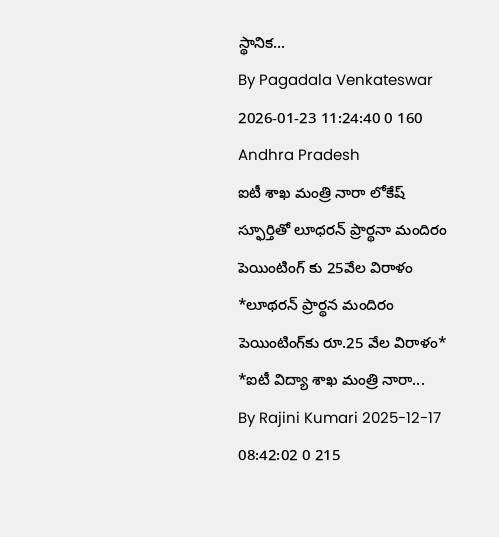స్థానిక...
By Pagadala Venkateswar 2026-01-23 11:24:40 0 160
Andhra Pradesh
ఐటీ శాఖ మంత్రి నారా లోకేష్ స్ఫూర్తితో లూధరన్ ప్రార్థనా మందిరం పెయింటింగ్ కు 25వేల విరాళం
*లూథరన్ ప్రార్థన మందిరం పెయింటింగ్‌కు రూ.25 వేల విరాళం*   *ఐటీ విద్యా శాఖ మంత్రి నారా...
By Rajini Kumari 2025-12-17 08:42:02 0 215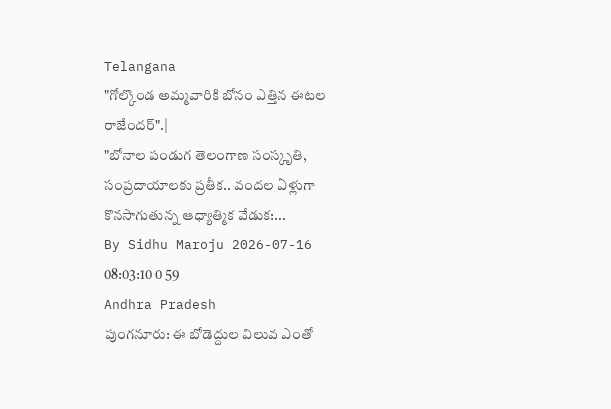Telangana
"గోల్కొండ అమ్మవారికి బోనం ఎత్తిన ఈటల రాజేందర్".|
"బోనాల పండుగ తెలంగాణ సంస్కృతి, సంప్రదాయాలకు ప్రతీక.. వందల ఏళ్లుగా కొనసాగుతున్న ఆధ్యాత్మిక వేడుక:...
By Sidhu Maroju 2026-07-16 08:03:10 0 59
Andhra Pradesh
పుంగనూరు: ఈ బోడెద్దుల విలువ ఎంతో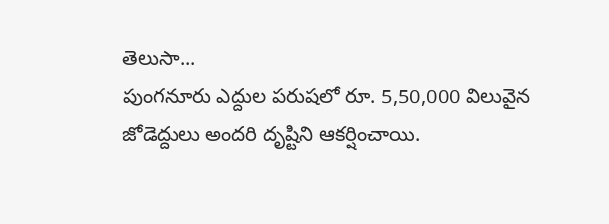తెలుసా...
పుంగనూరు ఎద్దుల పరుషలో రూ. 5,50,000 విలువైన జోడెద్దులు అందరి దృష్టిని ఆకర్షించాయి.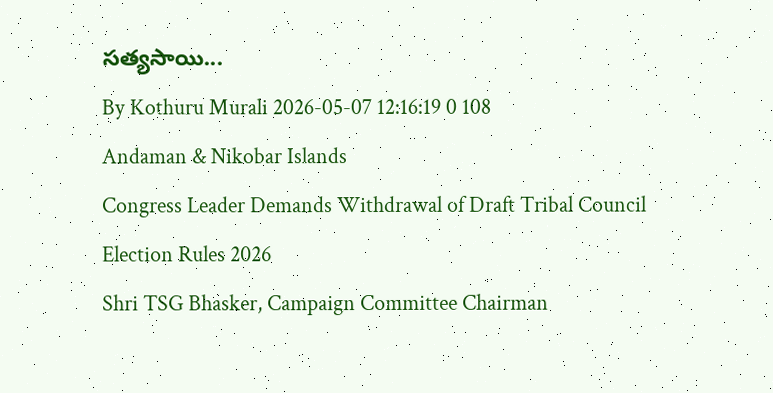సత్యసాయి...
By Kothuru Murali 2026-05-07 12:16:19 0 108
Andaman & Nikobar Islands
Congress Leader Demands Withdrawal of Draft Tribal Council Election Rules 2026
Shri TSG Bhasker, Campaign Committee Chairman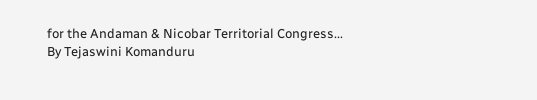for the Andaman & Nicobar Territorial Congress...
By Tejaswini Komanduru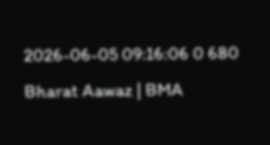2026-06-05 09:16:06 0 680
Bharat Aawaz | BMA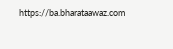https://ba.bharataawaz.com